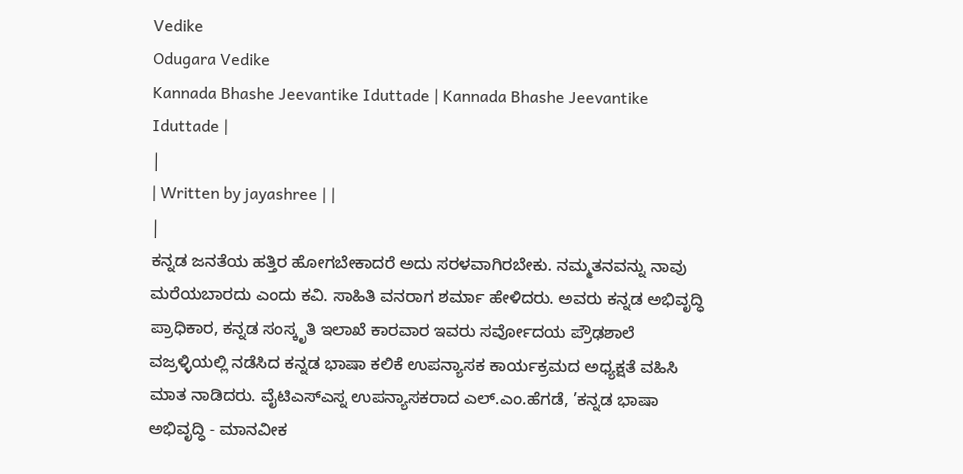Vedike
Odugara Vedike
Kannada Bhashe Jeevantike Iduttade | Kannada Bhashe Jeevantike Iduttade |
|
| Written by jayashree | |
|
ಕನ್ನಡ ಜನತೆಯ ಹತ್ತಿರ ಹೋಗಬೇಕಾದರೆ ಅದು ಸರಳವಾಗಿರಬೇಕು. ನಮ್ಮತನವನ್ನು ನಾವು ಮರೆಯಬಾರದು ಎಂದು ಕವಿ. ಸಾಹಿತಿ ವನರಾಗ ಶರ್ಮಾ ಹೇಳಿದರು. ಅವರು ಕನ್ನಡ ಅಭಿವೃದ್ಧಿ ಪ್ರಾಧಿಕಾರ, ಕನ್ನಡ ಸಂಸ್ಕೃತಿ ಇಲಾಖೆ ಕಾರವಾರ ಇವರು ಸರ್ವೋದಯ ಪ್ರೌಢಶಾಲೆ ವಜ್ರಳ್ಳಿಯಲ್ಲಿ ನಡೆಸಿದ ಕನ್ನಡ ಭಾಷಾ ಕಲಿಕೆ ಉಪನ್ಯಾಸಕ ಕಾರ್ಯಕ್ರಮದ ಅಧ್ಯಕ್ಷತೆ ವಹಿಸಿ ಮಾತ ನಾಡಿದರು. ವೈಟಿಎಸ್ಎಸ್ನ ಉಪನ್ಯಾಸಕರಾದ ಎಲ್.ಎಂ.ಹೆಗಡೆ, ’ಕನ್ನಡ ಭಾಷಾ ಅಭಿವೃದ್ಧಿ - ಮಾನವೀಕ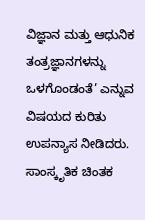ವಿಜ್ಞಾನ ಮತ್ತು ಆಧುನಿಕ ತಂತ್ರಜ್ಞಾನಗಳನ್ನು ಒಳಗೊಂಡಂತೆ’ ಎನ್ನುವ ವಿಷಯದ ಕುರಿತು ಉಪನ್ಯಾಸ ನೀಡಿದರು. ಸಾಂಸ್ಕೃತಿಕ ಚಿಂತಕ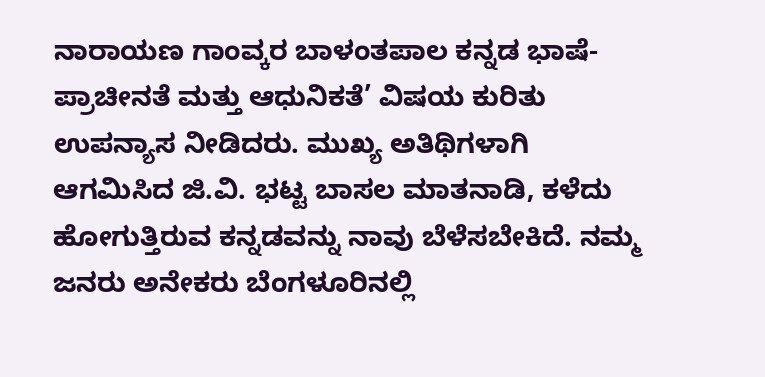ನಾರಾಯಣ ಗಾಂವ್ಕರ ಬಾಳಂತಪಾಲ ಕನ್ನಡ ಭಾಷೆ- ಪ್ರಾಚೀನತೆ ಮತ್ತು ಆಧುನಿಕತೆ’ ವಿಷಯ ಕುರಿತು ಉಪನ್ಯಾಸ ನೀಡಿದರು. ಮುಖ್ಯ ಅತಿಥಿಗಳಾಗಿ ಆಗಮಿಸಿದ ಜಿ.ವಿ. ಭಟ್ಟ ಬಾಸಲ ಮಾತನಾಡಿ, ಕಳೆದು ಹೋಗುತ್ತಿರುವ ಕನ್ನಡವನ್ನು ನಾವು ಬೆಳೆಸಬೇಕಿದೆ. ನಮ್ಮ ಜನರು ಅನೇಕರು ಬೆಂಗಳೂರಿನಲ್ಲಿ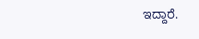ಇದ್ದಾರೆ.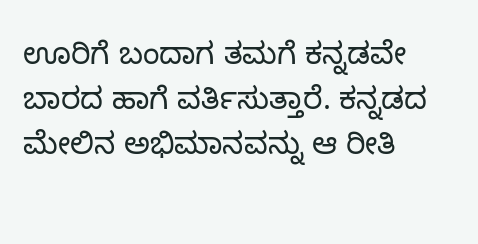ಊರಿಗೆ ಬಂದಾಗ ತಮಗೆ ಕನ್ನಡವೇ ಬಾರದ ಹಾಗೆ ವರ್ತಿಸುತ್ತಾರೆ. ಕನ್ನಡದ ಮೇಲಿನ ಅಭಿಮಾನವನ್ನು ಆ ರೀತಿ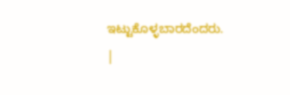ಇಟ್ಟುಕೊಳ್ಳಬಾರದೆಂದರು.
|